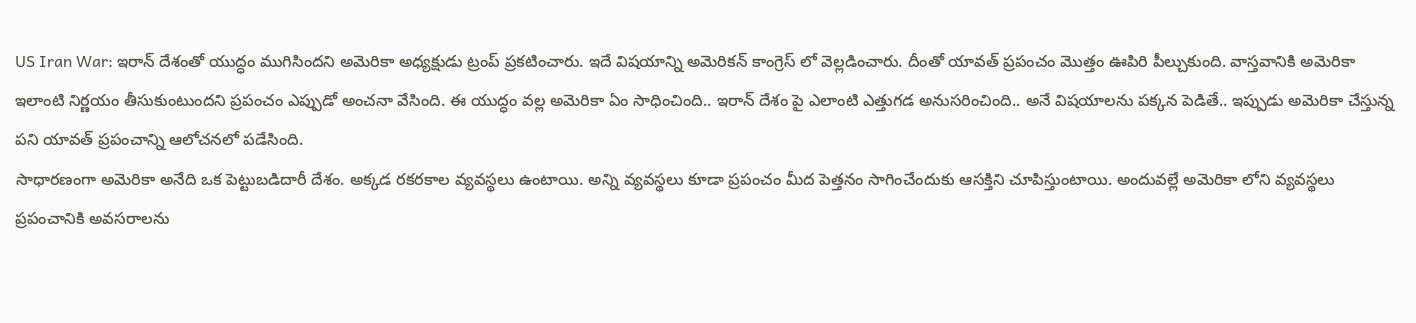US Iran War: ఇరాన్ దేశంతో యుద్ధం ముగిసిందని అమెరికా అధ్యక్షుడు ట్రంప్ ప్రకటించారు. ఇదే విషయాన్ని అమెరికన్ కాంగ్రెస్ లో వెల్లడించారు. దీంతో యావత్ ప్రపంచం మొత్తం ఊపిరి పీల్చుకుంది. వాస్తవానికి అమెరికా ఇలాంటి నిర్ణయం తీసుకుంటుందని ప్రపంచం ఎప్పుడో అంచనా వేసింది. ఈ యుద్ధం వల్ల అమెరికా ఏం సాధించింది.. ఇరాన్ దేశం పై ఎలాంటి ఎత్తుగడ అనుసరించింది.. అనే విషయాలను పక్కన పెడితే.. ఇప్పుడు అమెరికా చేస్తున్న పని యావత్ ప్రపంచాన్ని ఆలోచనలో పడేసింది.
సాధారణంగా అమెరికా అనేది ఒక పెట్టుబడిదారీ దేశం. అక్కడ రకరకాల వ్యవస్థలు ఉంటాయి. అన్ని వ్యవస్థలు కూడా ప్రపంచం మీద పెత్తనం సాగించేందుకు ఆసక్తిని చూపిస్తుంటాయి. అందువల్లే అమెరికా లోని వ్యవస్థలు ప్రపంచానికి అవసరాలను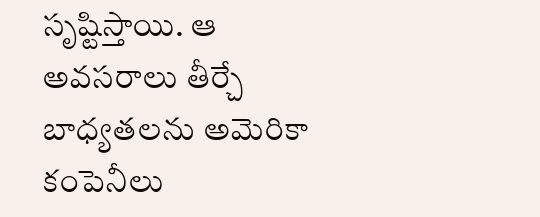సృష్టిస్తాయి. ఆ అవసరాలు తీర్చే బాధ్యతలను అమెరికా కంపెనీలు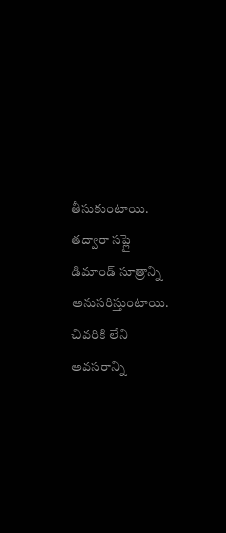తీసుకుంటాయి. తద్వారా సప్లై డిమాండ్ సూత్రాన్ని అనుసరిస్తుంటాయి. చివరికి లేని అవసరాన్ని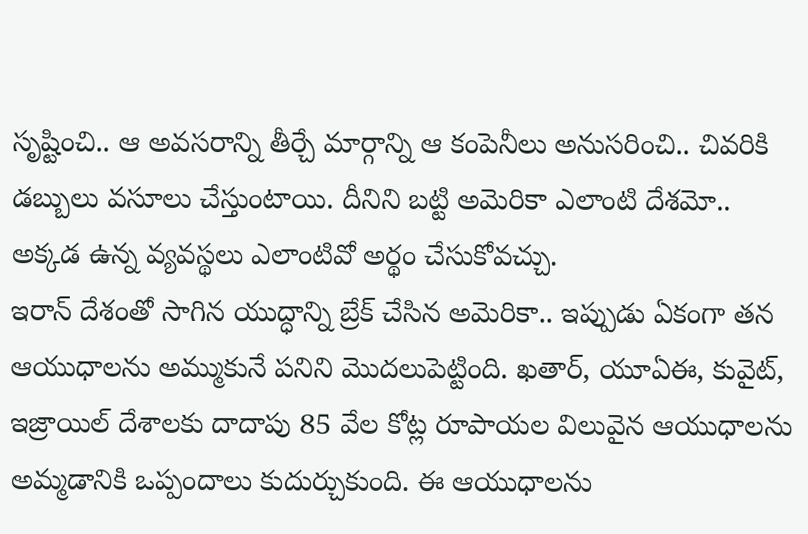సృష్టించి.. ఆ అవసరాన్ని తీర్చే మార్గాన్ని ఆ కంపెనీలు అనుసరించి.. చివరికి డబ్బులు వసూలు చేస్తుంటాయి. దీనిని బట్టి అమెరికా ఎలాంటి దేశమో.. అక్కడ ఉన్న వ్యవస్థలు ఎలాంటివో అర్థం చేసుకోవచ్చు.
ఇరాన్ దేశంతో సాగిన యుద్ధాన్ని బ్రేక్ చేసిన అమెరికా.. ఇప్పుడు ఏకంగా తన ఆయుధాలను అమ్ముకునే పనిని మొదలుపెట్టింది. ఖతార్, యూఏఈ, కువైట్, ఇజ్రాయిల్ దేశాలకు దాదాపు 85 వేల కోట్ల రూపాయల విలువైన ఆయుధాలను అమ్మడానికి ఒప్పందాలు కుదుర్చుకుంది. ఈ ఆయుధాలను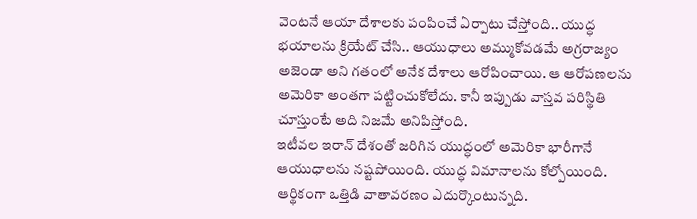వెంటనే ఆయా దేశాలకు పంపించే ఏర్పాటు చేస్తోంది.. యుద్ధ భయాలను క్రియేట్ చేసి.. ఆయుధాలు అమ్ముకోవడమే అగ్రరాజ్యం అజెండా అని గతంలో అనేక దేశాలు ఆరోపించాయి. ఆ ఆరోపణలను అమెరికా అంతగా పట్టించుకోలేదు. కానీ ఇప్పుడు వాస్తవ పరిస్థితి చూస్తుంటే అది నిజమే అనిపిస్తోంది.
ఇటీవల ఇరాన్ దేశంతో జరిగిన యుద్ధంలో అమెరికా భారీగానే ఆయుధాలను నష్టపోయింది. యుద్ధ విమానాలను కోల్పోయింది. ఆర్థికంగా ఒత్తిడి వాతావరణం ఎదుర్కొంటున్నది.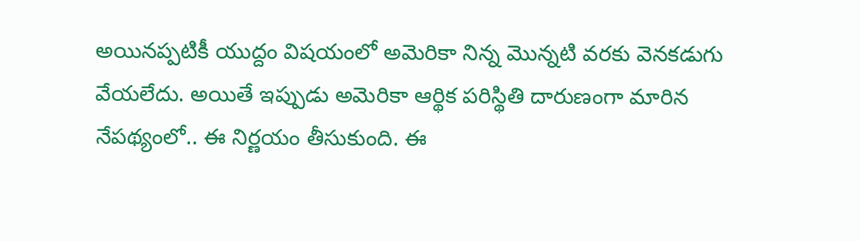అయినప్పటికీ యుద్దం విషయంలో అమెరికా నిన్న మొన్నటి వరకు వెనకడుగు వేయలేదు. అయితే ఇప్పుడు అమెరికా ఆర్థిక పరిస్థితి దారుణంగా మారిన నేపథ్యంలో.. ఈ నిర్ణయం తీసుకుంది. ఈ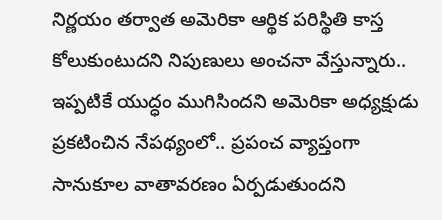నిర్ణయం తర్వాత అమెరికా ఆర్థిక పరిస్థితి కాస్త కోలుకుంటుదని నిపుణులు అంచనా వేస్తున్నారు.. ఇప్పటికే యుద్ధం ముగిసిందని అమెరికా అధ్యక్షుడు ప్రకటించిన నేపథ్యంలో.. ప్రపంచ వ్యాప్తంగా సానుకూల వాతావరణం ఏర్పడుతుందని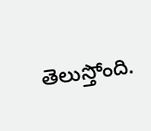తెలుస్తోంది.